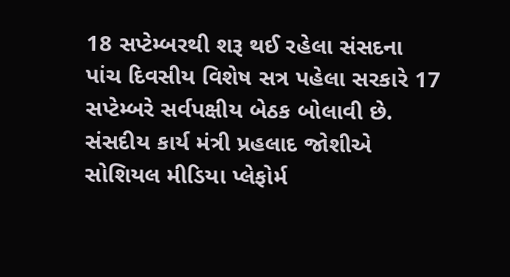18 સપ્ટેમ્બરથી શરૂ થઈ રહેલા સંસદના પાંચ દિવસીય વિશેષ સત્ર પહેલા સરકારે 17 સપ્ટેમ્બરે સર્વપક્ષીય બેઠક બોલાવી છે. સંસદીય કાર્ય મંત્રી પ્રહલાદ જોશીએ સોશિયલ મીડિયા પ્લેફોર્મ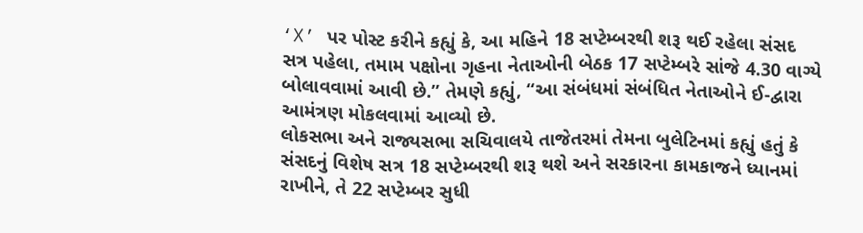‘X’ પર પોસ્ટ કરીને કહ્યું કે, આ મહિને 18 સપ્ટેમ્બરથી શરૂ થઈ રહેલા સંસદ સત્ર પહેલા, તમામ પક્ષોના ગૃહના નેતાઓની બેઠક 17 સપ્ટેમ્બરે સાંજે 4.30 વાગ્યે બોલાવવામાં આવી છે.” તેમણે કહ્યું, “આ સંબંધમાં સંબંધિત નેતાઓને ઈ-દ્વારા આમંત્રણ મોકલવામાં આવ્યો છે.
લોકસભા અને રાજ્યસભા સચિવાલયે તાજેતરમાં તેમના બુલેટિનમાં કહ્યું હતું કે સંસદનું વિશેષ સત્ર 18 સપ્ટેમ્બરથી શરૂ થશે અને સરકારના કામકાજને ધ્યાનમાં રાખીને, તે 22 સપ્ટેમ્બર સુધી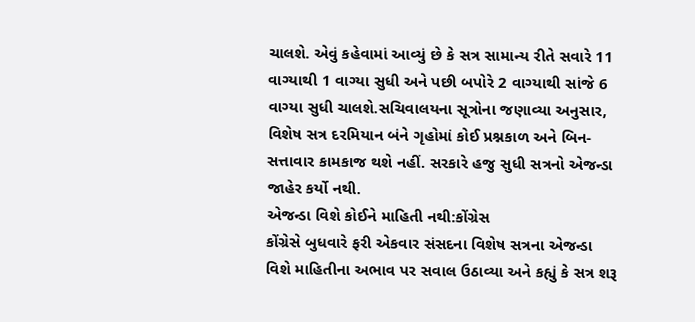ચાલશે. એવું કહેવામાં આવ્યું છે કે સત્ર સામાન્ય રીતે સવારે 11 વાગ્યાથી 1 વાગ્યા સુધી અને પછી બપોરે 2 વાગ્યાથી સાંજે 6 વાગ્યા સુધી ચાલશે.સચિવાલયના સૂત્રોના જણાવ્યા અનુસાર, વિશેષ સત્ર દરમિયાન બંને ગૃહોમાં કોઈ પ્રશ્નકાળ અને બિન-સત્તાવાર કામકાજ થશે નહીં. સરકારે હજુ સુધી સત્રનો એજન્ડા જાહેર કર્યો નથી.
એજન્ડા વિશે કોઈને માહિતી નથી:કોંગ્રેસ
કોંગ્રેસે બુધવારે ફરી એકવાર સંસદના વિશેષ સત્રના એજન્ડા વિશે માહિતીના અભાવ પર સવાલ ઉઠાવ્યા અને કહ્યું કે સત્ર શરૂ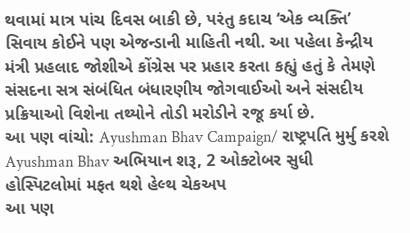થવામાં માત્ર પાંચ દિવસ બાકી છે, પરંતુ કદાચ ‘એક વ્યક્તિ’ સિવાય કોઈને પણ એજન્ડાની માહિતી નથી. આ પહેલા કેન્દ્રીય મંત્રી પ્રહલાદ જોશીએ કોંગ્રેસ પર પ્રહાર કરતા કહ્યું હતું કે તેમણે સંસદના સત્ર સંબંધિત બંધારણીય જોગવાઈઓ અને સંસદીય પ્રક્રિયાઓ વિશેના તથ્યોને તોડી મરોડીને રજૂ કર્યા છે.
આ પણ વાંચો: Ayushman Bhav Campaign/ રાષ્ટ્રપતિ મુર્મુ કરશે Ayushman Bhav અભિયાન શરૂ, 2 ઓક્ટોબર સુધી હોસ્પિટલોમાં મફત થશે હેલ્થ ચેકઅપ
આ પણ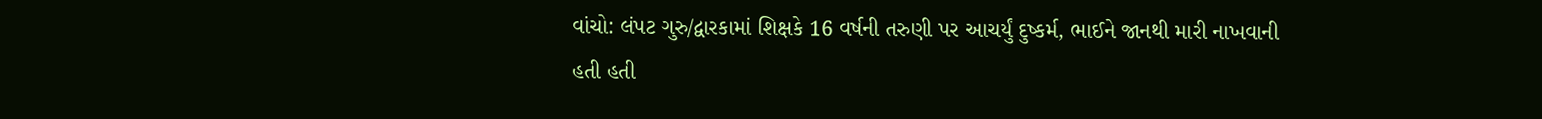વાંચો: લંપટ ગુરુ/દ્વારકામાં શિક્ષકે 16 વર્ષની તરુણી પર આચર્યું દુષ્કર્મ, ભાઈને જાનથી મારી નાખવાની હતી હતી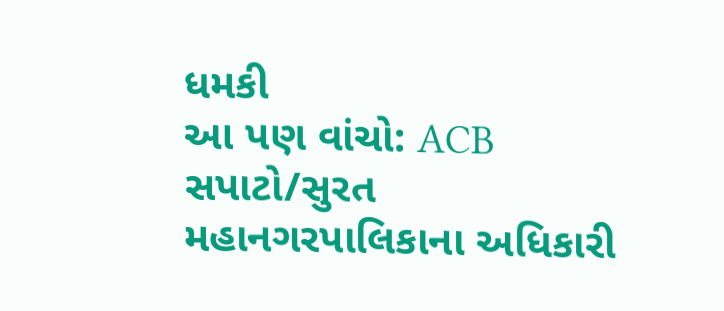ધમકી
આ પણ વાંચો: ACB સપાટો/સુરત મહાનગરપાલિકાના અધિકારી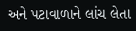અને પટાવાળાને લાંચ લેતા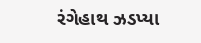રંગેહાથ ઝડપ્યા